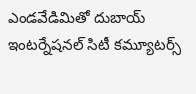ఎండవేడిమితో దుబాయ్ ఇంటర్నేషనల్ సిటీ కమ్యూటర్స్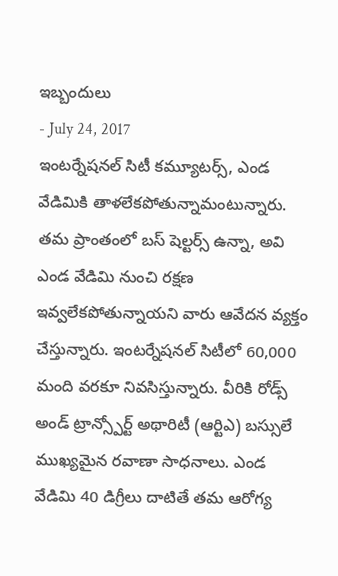ఇబ్బందులు
- July 24, 2017
ఇంటర్నేషనల్ సిటీ కమ్యూటర్స్, ఎండ వేడిమికి తాళలేకపోతున్నామంటున్నారు. తమ ప్రాంతంలో బస్ షెల్టర్స్ ఉన్నా, అవి ఎండ వేడిమి నుంచి రక్షణ ఇవ్వలేకపోతున్నాయని వారు ఆవేదన వ్యక్తం చేస్తున్నారు. ఇంటర్నేషనల్ సిటీలో 60,000 మంది వరకూ నివసిస్తున్నారు. వీరికి రోడ్స్ అండ్ ట్రాన్స్పోర్ట్ అథారిటీ (ఆర్టిఎ) బస్సులే ముఖ్యమైన రవాణా సాధనాలు. ఎండ వేడిమి 40 డిగ్రీలు దాటితే తమ ఆరోగ్య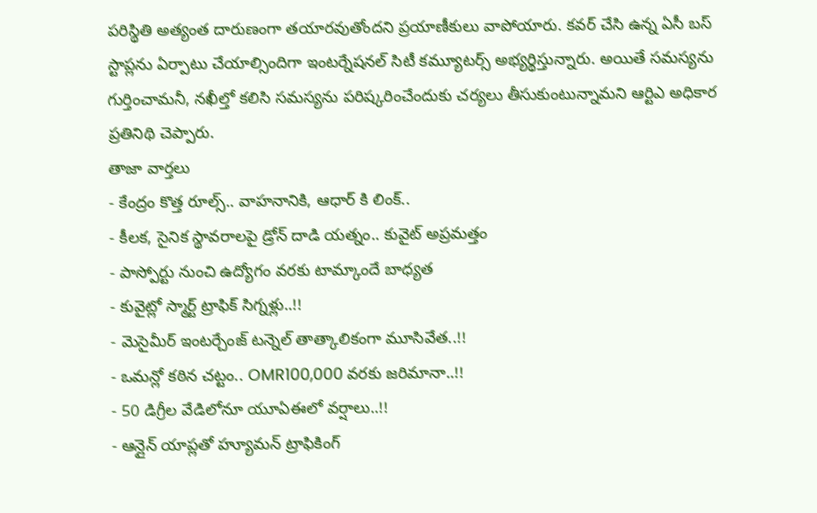పరిస్థితి అత్యంత దారుణంగా తయారవుతోందని ప్రయాణీకులు వాపోయారు. కవర్ చేసి ఉన్న ఏసీ బస్ స్టాప్లను ఏర్పాటు చేయాల్సిందిగా ఇంటర్నేషనల్ సిటీ కమ్యూటర్స్ అభ్యర్థిస్తున్నారు. అయితే సమస్యను గుర్తించామనీ, నఖీల్తో కలిసి సమస్యను పరిష్కరించేందుకు చర్యలు తీసుకుంటున్నామని ఆర్టిఎ అధికార ప్రతినిథి చెప్పారు.
తాజా వార్తలు
- కేంద్రం కొత్త రూల్స్.. వాహనానికి, ఆధార్ కి లింక్..
- కీలక, సైనిక స్థావరాలపై డ్రోన్ దాడి యత్నం.. కువైట్ అప్రమత్తం
- పాస్పోర్టు నుంచి ఉద్యోగం వరకు టామ్కాందే బాధ్యత
- కువైట్లో స్మార్ట్ ట్రాఫిక్ సిగ్నళ్లు..!!
- మెసైమీర్ ఇంటర్చేంజ్ టన్నెల్ తాత్కాలికంగా మూసివేత..!!
- ఒమన్లో కఠిన చట్టం.. OMR100,000 వరకు జరిమానా..!!
- 50 డిగ్రీల వేడిలోనూ యూఏఈలో వర్షాలు..!!
- ఆన్లైన్ యాప్లతో హ్యూమన్ ట్రాఫికింగ్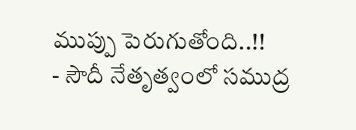ముప్పు పెరుగుతోంది..!!
- సౌదీ నేతృత్వంలో సముద్ర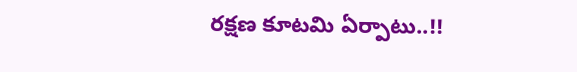రక్షణ కూటమి ఏర్పాటు..!!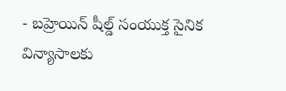- బహ్రెయిన్ షీల్డ్ సంయుక్త సైనిక విన్యాసాలకు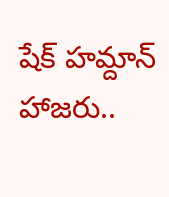షేక్ హమ్దాన్ హాజరు..